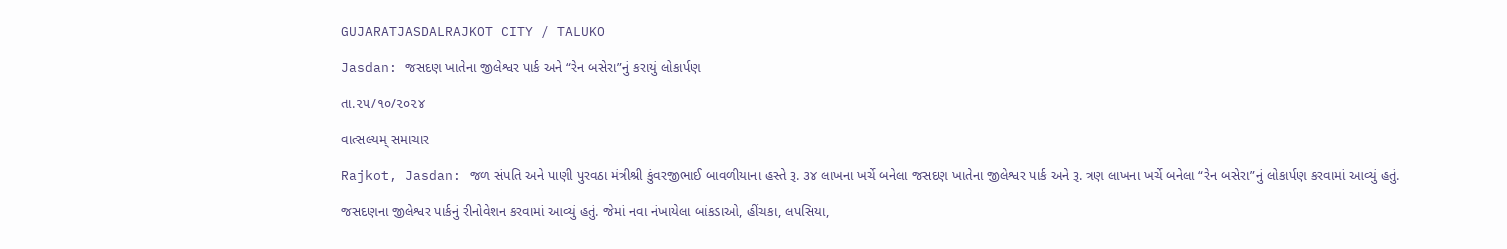GUJARATJASDALRAJKOT CITY / TALUKO

Jasdan: જસદણ ખાતેના જીલેશ્વર પાર્ક અને “રેન બસેરા”નું કરાયું લોકાર્પણ

તા.૨૫/૧૦/૨૦૨૪

વાત્સલ્યમ્ સમાચાર

Rajkot, Jasdan: જળ સંપતિ અને પાણી પુરવઠા મંત્રીશ્રી કુંવરજીભાઈ બાવળીયાના હસ્તે રૂ. ૩૪ લાખના ખર્ચે બનેલા જસદણ ખાતેના જીલેશ્વર પાર્ક અને રૂ. ત્રણ લાખના ખર્ચે બનેલા “રેન બસેરા”નું લોકાર્પણ કરવામાં આવ્યું હતું.

જસદણના જીલેશ્વર પાર્કનું રીનોવેશન કરવામાં આવ્યું હતું. જેમાં નવા નંખાયેલા બાંકડાઓ, હીંચકા, લપસિયા,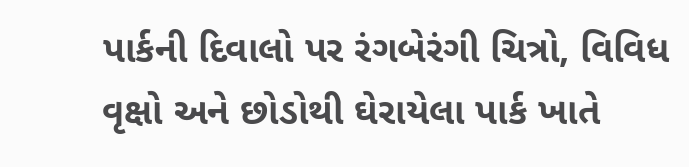પાર્કની દિવાલો પર રંગબેરંગી ચિત્રો, વિવિધ વૃક્ષો અને છોડોથી ઘેરાયેલા પાર્ક ખાતે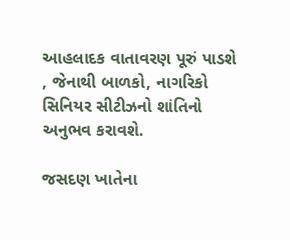આહલાદક વાતાવરણ પૂરું પાડશે , જેનાથી બાળકો, નાગરિકો સિનિયર સીટીઝનો શાંતિનો અનુભવ કરાવશે.

જસદણ ખાતેના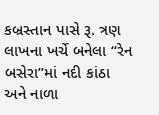કબ્રસ્તાન પાસે રૂ. ત્રણ લાખના ખર્ચે બનેલા “રેન બસેરા”માં નદી કાંઠા અને નાળા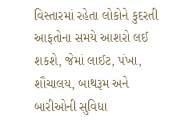વિસ્તારમાં રહેતા લોકોને કુદરતી આફતોના સમયે આશરો લઈ શકશે, જેમાં લાઈટ, પંખા, શૌચાલય, બાથરૂમ અને બારીઓની સુવિધા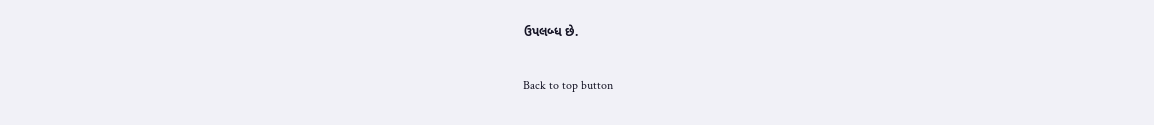ઉપલબ્ધ છે.

Back to top button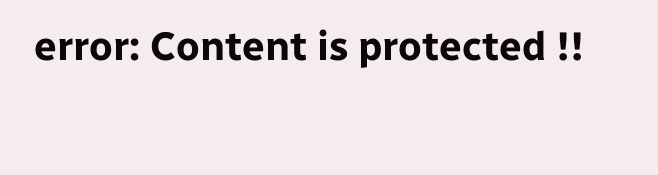error: Content is protected !!